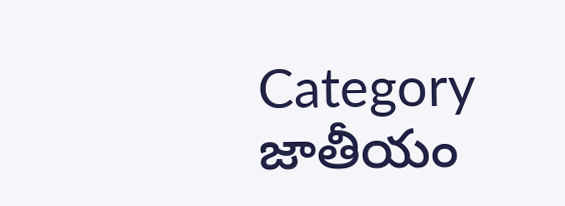Category జాతీయం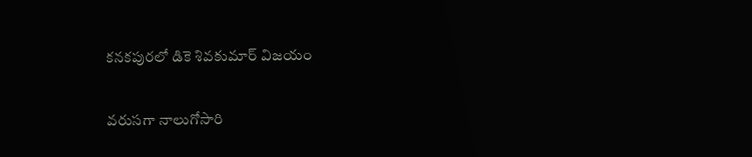కనకపురలో డికె శివకుమార్‌ ‌విజయం

వరుసగా నాలుగోసారి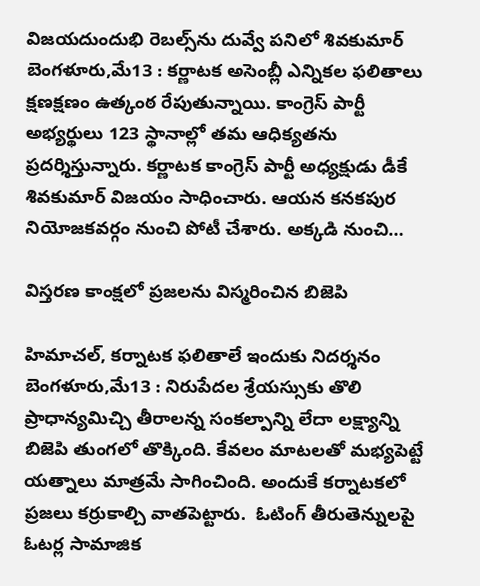విజయదుందుభి రెబల్స్‌ను దువ్వే పనిలో శివకుమార్‌ బెంగళూరు,మే13 : కర్ణాటక అసెంబ్లీ ఎన్నికల ఫలితాలు క్షణక్షణం ఉత్కంఠ రేపుతున్నాయి. కాంగ్రెస్‌ ‌పార్టీ అభ్యర్థులు 123 స్థానాల్లో తమ ఆధిక్యతను ప్రదర్శిస్తున్నారు. కర్ణాటక కాంగ్రెస్‌ ‌పార్టీ అధ్యక్షుడు డీకే శివకుమార్‌ ‌విజయం సాధించారు. ఆయన కనకపుర నియోజకవర్గం నుంచి పోటీ చేశారు. అక్కడి నుంచి…

విస్తరణ కాంక్షలో ప్రజలను విస్మరించిన బిజెపి

హిమాచల్‌, కర్నాటక ఫలితాలే ఇందుకు నిదర్శనం బెంగళూరు,మే13 : నిరుపేదల శ్రేయస్సుకు తొలి ప్రాధాన్యమిచ్చి తీరాలన్న సంకల్పాన్ని లేదా లక్ష్యాన్ని బిజెపి తుంగలో తొక్కింది. కేవలం మాటలతో మభ్యపెట్టే యత్నాలు మాత్రమే సాగించింది. అందుకే కర్నాటకలో ప్రజలు కర్రుకాల్చి వాతపెట్టారు.  ఓటింగ్‌ ‌తీరుతెన్నులపై ఓటర్ల సామాజిక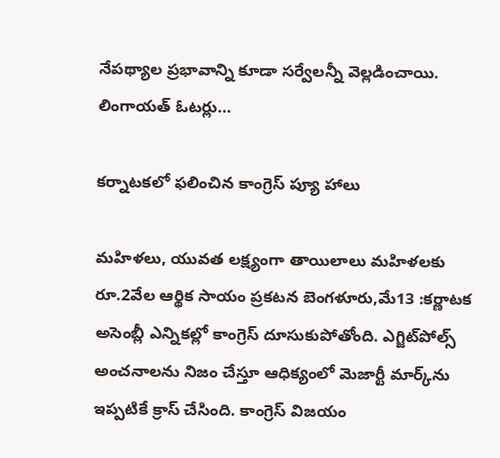నేపథ్యాల ప్రభావాన్ని కూడా సర్వేలన్నీ వెల్లడించాయి.  లింగాయత్‌ ఓటర్లు…

కర్నాటకలో ఫలించిన కాంగ్రెస్‌ ‌ప్యూ హాలు

మహిళలు, యువత లక్ష్యంగా తాయిలాలు మహిళలకు రూ.2వేల ఆర్థిక సాయం ప్రకటన బెంగళూరు,మే13 :కర్ణాటక అసెంబ్లీ ఎన్నికల్లో కాంగ్రెస్‌ ‌దూసుకుపోతోంది. ఎగ్జిట్‌పోల్స్ అం‌చనాలను నిజం చేస్తూ ఆధిక్యంలో మెజార్టీ మార్క్‌ను ఇప్పటికే క్రాస్‌ ‌చేసింది. కాంగ్రెస్‌ ‌విజయం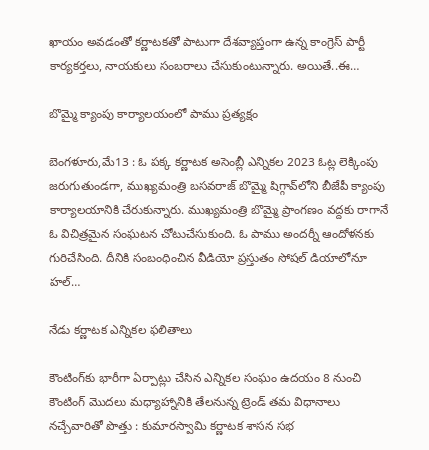ఖాయం అవడంతో కర్ణాటకతో పాటుగా దేశవ్యాప్తంగా ఉన్న కాంగ్రెస్‌ ‌పార్టీ కార్యకర్తలు, నాయకులు సంబరాలు చేసుకుంటున్నారు. అయితే..ఈ…

బొమ్మై క్యాంపు కార్యాలయంలో పాము ప్రత్యక్షం

బెంగళూరు,మే13 : ఓ పక్క కర్ణాటక అసెంబ్లీ ఎన్నికల 2023 ఓట్ల లెక్కింపు జరుగుతుండగా, ముఖ్యమంత్రి బసవరాజ్‌ ‌బొమ్మై షిగ్గావ్‌లోని బీజేపీ క్యాంపు కార్యాలయానికి చేరుకున్నారు. ముఖ్యమంత్రి బొమ్మై ప్రాంగణం వద్దకు రాగానే ఓ విచిత్రమైన సంఘటన చోటుచేసుకుంది. ఓ పాము అందర్నీ ఆందోళనకు గురిచేసింది. దీనికి సంబంధించిన వీడియో ప్రస్తుతం సోషల్‌ ‌డియాలోనూ హల్‌…

నేడు కర్ణాటక ఎన్నికల ఫలితాలు

కౌంటింగ్‌కు భారీగా ఏర్పాట్లు చేసిన ఎన్నికల సంఘం ఉదయం 8 నుంచి కౌంటింగ్‌ ‌మొదలు మధ్యాహ్నానికి తేలనున్న ట్రెండ్‌ ‌తమ విధానాలు నచ్చేవారితో పొత్తు : కుమారస్వామి కర్ణాటక శాసన సభ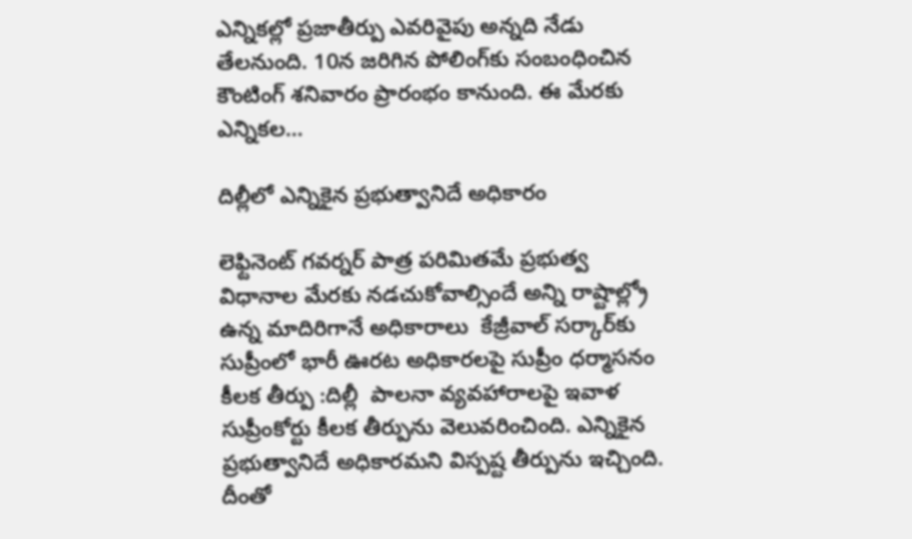ఎన్నికల్లో ప్రజాతీర్పు ఎవరివైపు అన్నది నేడు తేలనుంది. 10న జరిగిన పోలింగ్‌కు సంబంధించిన కౌంటింగ్‌ ‌శనివారం ప్రారంభం కానుంది. ఈ మేరకు ఎన్నికల…

దిల్లీలో ఎన్నికైన ప్రభుత్వానిదే అధికారం

లెఫ్టినెంట్‌ ‌గవర్నర్‌ ‌పాత్ర పరిమితమే ప్రభుత్వ విధానాల మేరకు నడచుకోవాల్సిందే అన్ని రాష్టాల్ల్రో ఉన్న మాదిరిగానే అధికారాలు  కేజ్రీవాల్‌ ‌సర్కార్‌కు సుప్రీంలో భారీ ఊరట అధికారలపై సుప్రీం ధర్మాసనం కీలక తీర్పు :దిల్లీ  పాలనా వ్యవహారాలపై ఇవాళ సుప్రీంకోర్టు కీలక తీర్పును వెలువరించింది. ఎన్నికైన ప్రభుత్వానిదే అధికారమని విస్పష్ట తీర్పును ఇచ్చింది. దీంతో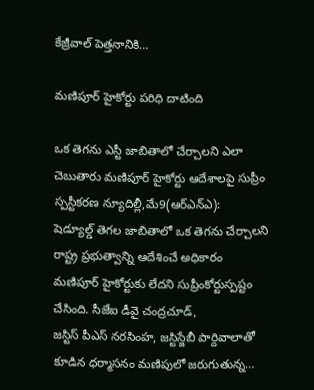కేజ్రీవాల్‌ ‌పెత్తనానికి…

మణిపూర్‌ ‌హైకోర్టు పరిధి దాటింది

ఒక తెగను ఎస్టీ జాబితాలో చేర్చాలని ఎలా చెబుతారు మణిపూర్‌ ‌హైకోర్టు ఆదేశాలపై సుప్రీం స్పస్టీకరణ న్యూదిల్లీ,మే9(ఆర్‌ఎన్‌ఎ): షెడ్యూల్డ్ ‌తెగల జాబితాలో ఒక తెగను చేర్చాలని రాష్ట్ర ప్రభుత్వాన్ని ఆదేశించే అధికారం మణిపూర్‌ ‌హైకోర్టుకు లేదని సుప్రీంకోర్టుస్పష్టం చేసింది. సీజేఐ డీవై చంద్రచూడ్‌, జస్టిస్‌ ‌పీఎస్‌ ‌నరసింహ, జస్టిస్జేబీ పార్దివాలాతో కూడిన ధర్మాసనం మణిపులో జరుగుతున్న…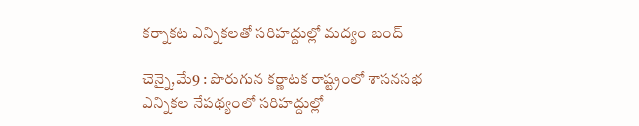కర్నాకట ఎన్నికలతో సరిహద్దుల్లో మద్యం బంద్‌

చెన్నై,మే9 : పొరుగున కర్ణాటక రాష్ట్రంలో శాసనసభ ఎన్నికల నేపథ్యంలో సరిహద్దుల్లో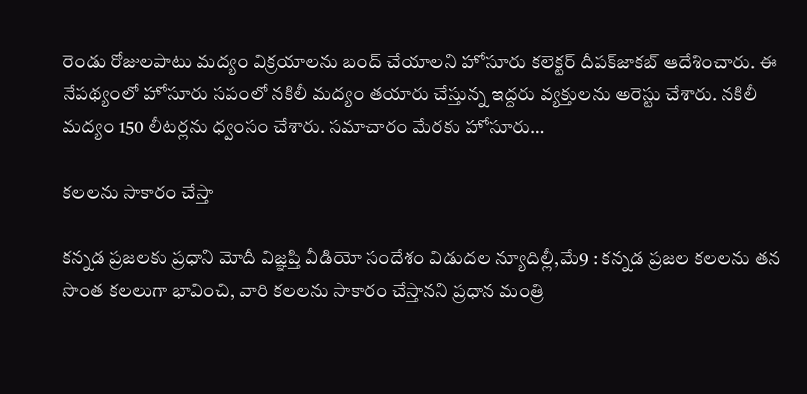రెండు రోజులపాటు మద్యం విక్రయాలను బంద్‌ ‌చేయాలని హోసూరు కలెక్టర్‌ ‌దీపక్‌జాకబ్‌ ఆదేశించారు. ఈ నేపథ్యంలో హోసూరు సపంలో నకిలీ మద్యం తయారు చేస్తున్న ఇద్దరు వ్యక్తులను అరెస్టు చేశారు. నకిలీ మద్యం 150 లీటర్లను ధ్వంసం చేశారు. సమాచారం మేరకు హోసూరు…

కలలను సాకారం చేస్తా

కన్నడ ప్రజలకు ప్రధాని మోదీ విజ్ఞప్తి వీడియో సందేశం విడుదల న్యూదిల్లీ,మే9 : కన్నడ ప్రజల కలలను తన సొంత కలలుగా భావించి, వారి కలలను సాకారం చేస్తానని ప్రధాన మంత్రి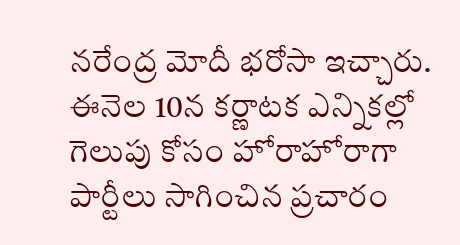నరేంద్ర మోదీ భరోసా ఇచ్చారు. ఈనెల 10న కర్ణాటక ఎన్నికల్లో గెలుపు కోసం హోరాహోరాగా పార్టీలు సాగించిన ప్రచారం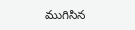ముగిసిన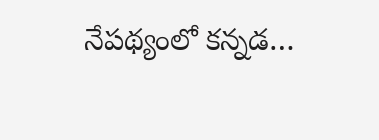నేపథ్యంలో కన్నడ…